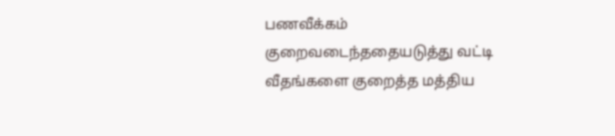பணவீக்கம் குறைவடைந்ததையடுத்து வட்டி வீதங்களை குறைத்த மத்திய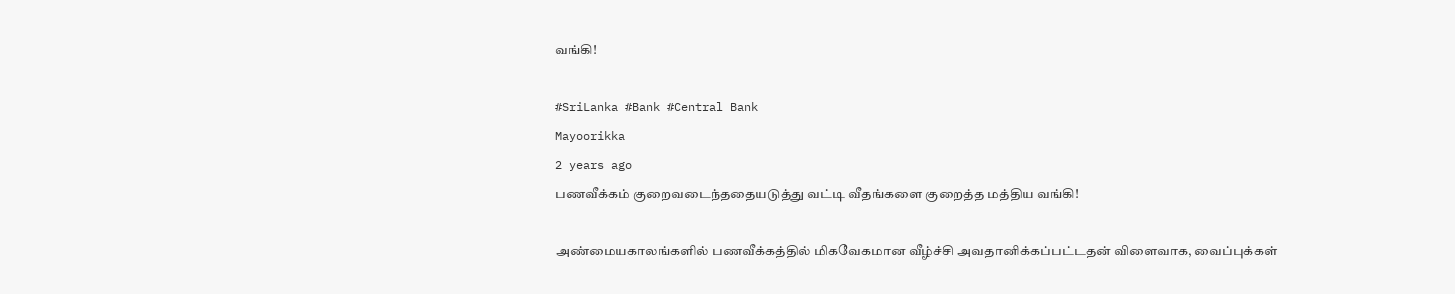வங்கி!

#SriLanka #Bank #Central Bank
Mayoorikka
2 years ago
பணவீக்கம் குறைவடைந்ததையடுத்து வட்டி வீதங்களை குறைத்த மத்திய வங்கி!

அண்மையகாலங்களில் பணவீக்கத்தில் மிகவேகமான வீழ்ச்சி அவதானிக்கப்பட்டதன் விளைவாக, வைப்புக்கள்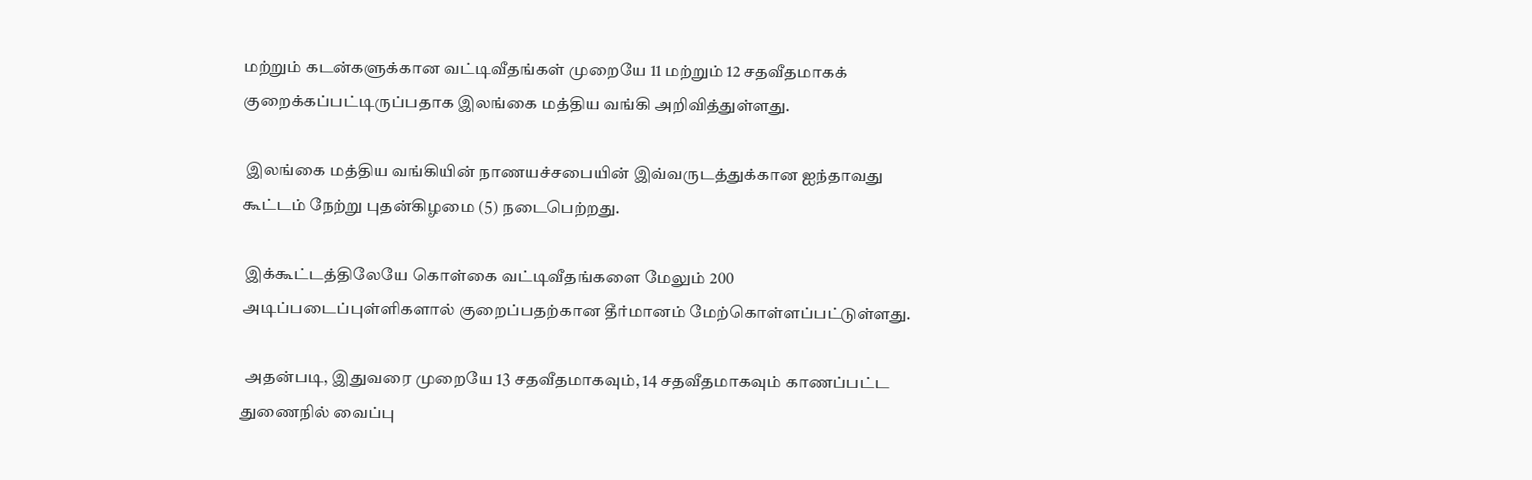மற்றும் கடன்களுக்கான வட்டிவீதங்கள் முறையே 11 மற்றும் 12 சதவீதமாகக் குறைக்கப்பட்டிருப்பதாக இலங்கை மத்திய வங்கி அறிவித்துள்ளது.

 இலங்கை மத்திய வங்கியின் நாணயச்சபையின் இவ்வருடத்துக்கான ஐந்தாவது கூட்டம் நேற்று புதன்கிழமை (5) நடைபெற்றது.

 இக்கூட்டத்திலேயே கொள்கை வட்டிவீதங்களை மேலும் 200 அடிப்படைப்புள்ளிகளால் குறைப்பதற்கான தீர்மானம் மேற்கொள்ளப்பட்டுள்ளது.

 அதன்படி, இதுவரை முறையே 13 சதவீதமாகவும், 14 சதவீதமாகவும் காணப்பட்ட துணைநில் வைப்பு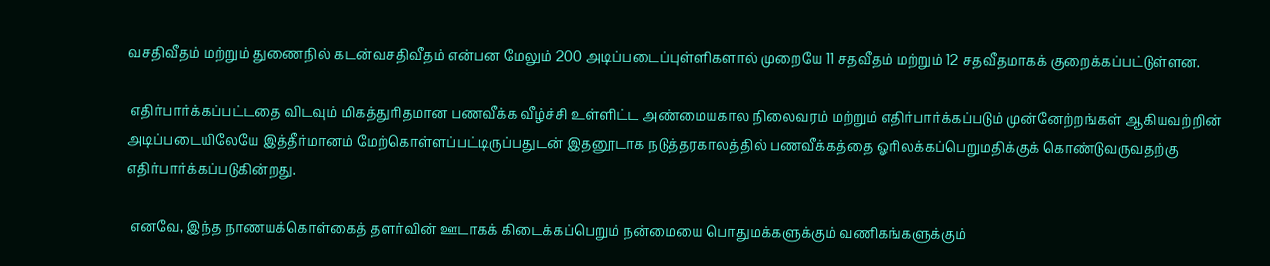வசதிவீதம் மற்றும் துணைநில் கடன்வசதிவீதம் என்பன மேலும் 200 அடிப்படைப்புள்ளிகளால் முறையே 11 சதவீதம் மற்றும் 12 சதவீதமாகக் குறைக்கப்பட்டுள்ளன.

 எதிர்பார்க்கப்பட்டதை விடவும் மிகத்துரிதமான பணவீக்க வீழ்ச்சி உள்ளிட்ட அண்மையகால நிலைவரம் மற்றும் எதிர்பார்க்கப்படும் முன்னேற்றங்கள் ஆகியவற்றின் அடிப்படையிலேயே இத்தீர்மானம் மேற்கொள்ளப்பட்டிருப்பதுடன் இதனூடாக நடுத்தரகாலத்தில் பணவீக்கத்தை ஓரிலக்கப்பெறுமதிக்குக் கொண்டுவருவதற்கு எதிர்பார்க்கப்படுகின்றது.

 எனவே, இந்த நாணயக்கொள்கைத் தளர்வின் ஊடாகக் கிடைக்கப்பெறும் நன்மையை பொதுமக்களுக்கும் வணிகங்களுக்கும்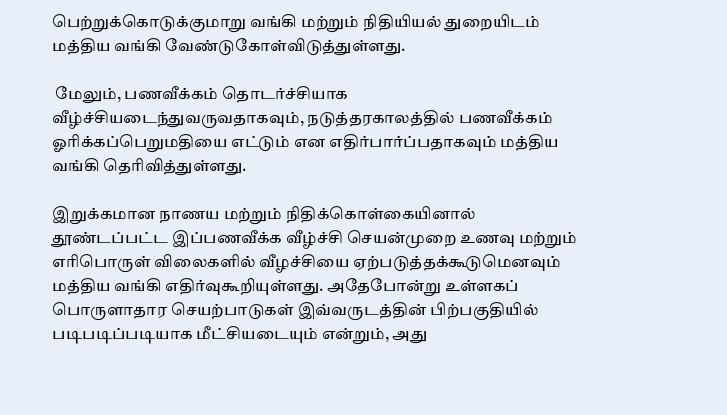பெற்றுக்கொடுக்குமாறு வங்கி மற்றும் நிதியியல் துறையிடம் மத்திய வங்கி வேண்டுகோள்விடுத்துள்ளது.

 மேலும், பணவீக்கம் தொடர்ச்சியாக வீழ்ச்சியடைந்துவருவதாகவும், நடுத்தரகாலத்தில் பணவீக்கம் ஓரிக்கப்பெறுமதியை எட்டும் என எதிர்பார்ப்பதாகவும் மத்திய வங்கி தெரிவித்துள்ளது.

இறுக்கமான நாணய மற்றும் நிதிக்கொள்கையினால் தூண்டப்பட்ட இப்பணவீக்க வீழ்ச்சி செயன்முறை உணவு மற்றும் எரிபொருள் விலைகளில் வீழச்சியை ஏற்படுத்தக்கூடுமெனவும் மத்திய வங்கி எதிர்வுகூறியுள்ளது. அதேபோன்று உள்ளகப் பொருளாதார செயற்பாடுகள் இவ்வருடத்தின் பிற்பகுதியில் படிபடிப்படியாக மீட்சியடையும் என்றும், அது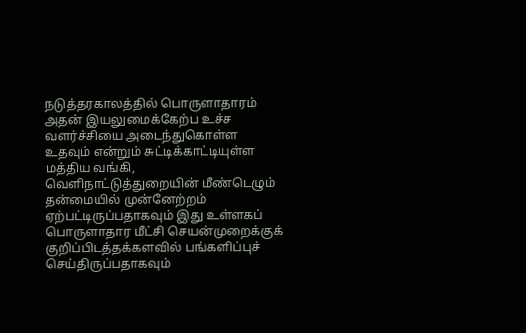நடுத்தரகாலத்தில் பொருளாதாரம் அதன் இயலுமைக்கேற்ப உச்ச வளர்ச்சியை அடைந்துகொள்ள உதவும் என்றும் சுட்டிக்காட்டியுள்ள மத்திய வங்கி, வெளிநாட்டுத்துறையின் மீண்டெழும் தன்மையில் முன்னேற்றம் ஏற்பட்டிருப்பதாகவும் இது உள்ளகப் பொருளாதார மீட்சி செயன்முறைக்குக் குறிப்பிடத்தக்களவில் பங்களிப்புச் செய்திருப்பதாகவும்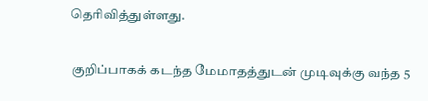தெரிவித்துள்ளது.

 குறிப்பாகக் கடந்த மேமாதத்துடன் முடிவுக்கு வந்த 5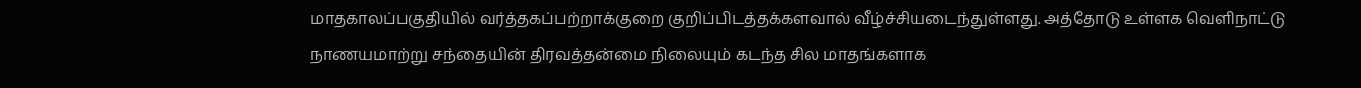மாதகாலப்பகுதியில் வர்த்தகப்பற்றாக்குறை குறிப்பிடத்தக்களவால் வீழ்ச்சியடைந்துள்ளது. அத்தோடு உள்ளக வெளிநாட்டு நாணயமாற்று சந்தையின் திரவத்தன்மை நிலையும் கடந்த சில மாதங்களாக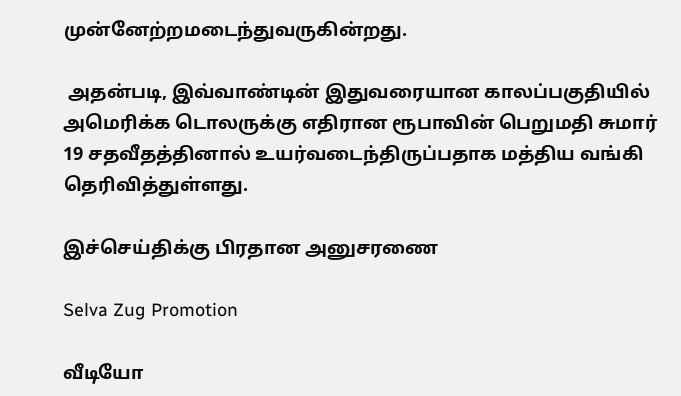முன்னேற்றமடைந்துவருகின்றது.

 அதன்படி, இவ்வாண்டின் இதுவரையான காலப்பகுதியில் அமெரிக்க டொலருக்கு எதிரான ரூபாவின் பெறுமதி சுமார் 19 சதவீதத்தினால் உயர்வடைந்திருப்பதாக மத்திய வங்கி தெரிவித்துள்ளது.

இச்செய்திக்கு பிரதான அனுசரணை

Selva Zug Promotion

வீடியோ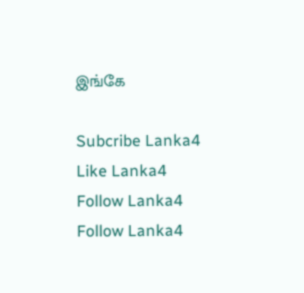இங்கே

Subcribe Lanka4
Like Lanka4
Follow Lanka4
Follow Lanka4